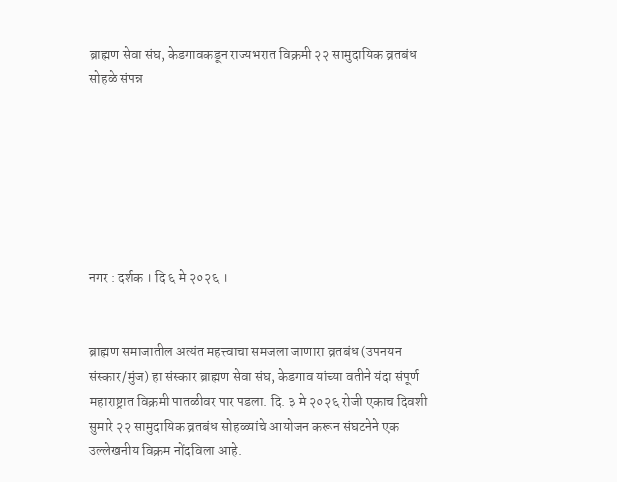ब्राह्मण सेवा संघ, केडगावकडून राज्यभरात विक्रमी २२ सामुदायिक व्रतबंध सोहळे संपन्न







नगर : दर्शक । दि ६ मे २०२६ ।


ब्राह्मण समाजातील अत्यंत महत्त्वाचा समजला जाणारा व्रतबंध (उपनयन संस्कार/मुंज) हा संस्कार ब्राह्मण सेवा संघ, केडगाव यांच्या वतीने यंदा संपूर्ण महाराष्ट्रात विक्रमी पातळीवर पार पडला. दि. ३ मे २०२६ रोजी एकाच दिवशी सुमारे २२ सामुदायिक व्रतबंध सोहळ्यांचे आयोजन करून संघटनेने एक उल्लेखनीय विक्रम नोंदविला आहे.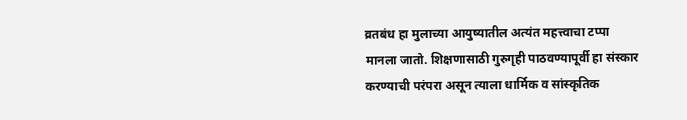व्रतबंध हा मुलाच्या आयुष्यातील अत्यंत महत्त्वाचा टप्पा मानला जातो. शिक्षणासाठी गुरुगृही पाठवण्यापूर्वी हा संस्कार करण्याची परंपरा असून त्याला धार्मिक व सांस्कृतिक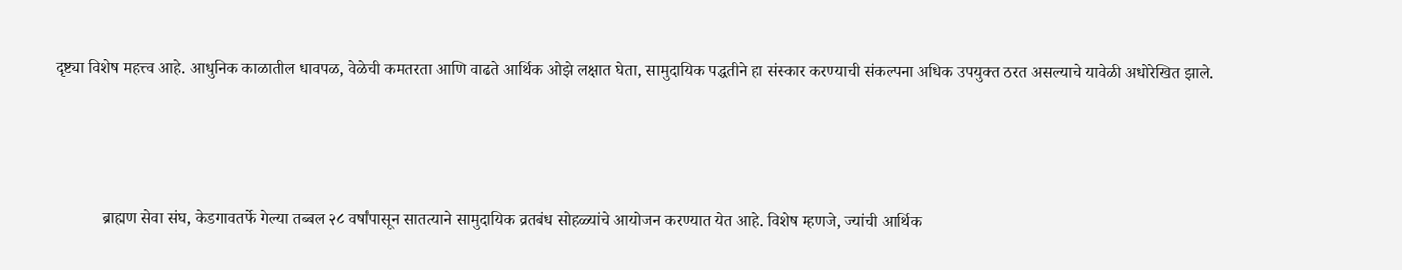दृष्ट्या विशेष महत्त्व आहे. आधुनिक काळातील धावपळ, वेळेची कमतरता आणि वाढते आर्थिक ओझे लक्षात घेता, सामुदायिक पद्धतीने हा संस्कार करण्याची संकल्पना अधिक उपयुक्त ठरत असल्याचे यावेळी अधोरेखित झाले.




           ब्राह्मण सेवा संघ, केडगावतर्फे गेल्या तब्बल २८ वर्षांपासून सातत्याने सामुदायिक व्रतबंध सोहळ्यांचे आयोजन करण्यात येत आहे. विशेष म्हणजे, ज्यांची आर्थिक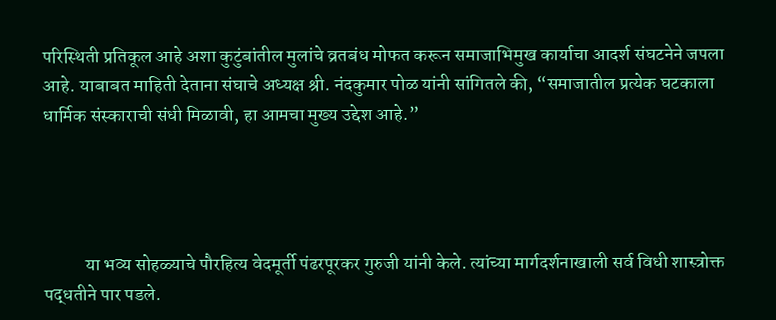परिस्थिती प्रतिकूल आहे अशा कुटुंबांतील मुलांचे व्रतबंध मोफत करून समाजाभिमुख कार्याचा आदर्श संघटनेने जपला आहे. याबाबत माहिती देताना संघाचे अध्यक्ष श्री. नंदकुमार पोळ यांनी सांगितले की, “समाजातील प्रत्येक घटकाला धार्मिक संस्काराची संधी मिळावी, हा आमचा मुख्य उद्देश आहे.”




           या भव्य सोहळ्याचे पौरहित्य वेदमूर्ती पंढरपूरकर गुरुजी यांनी केले. त्यांच्या मार्गदर्शनाखाली सर्व विधी शास्त्रोक्त पद्धतीने पार पडले.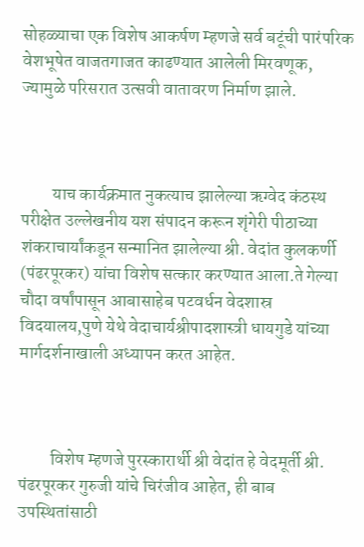सोहळ्याचा एक विशेष आकर्षण म्हणजे सर्व बटूंची पारंपरिक वेशभूषेत वाजतगाजत काढण्यात आलेली मिरवणूक, ज्यामुळे परिसरात उत्सवी वातावरण निर्माण झाले.



         याच कार्यक्रमात नुकत्याच झालेल्या ऋग्वेद कंठस्थ परीक्षेत उल्लेखनीय यश संपादन करून शृंगेरी पीठाच्या शंकराचार्यांकडून सन्मानित झालेल्या श्री. वेदांत कुलकर्णी (पंढरपूरकर) यांचा विशेष सत्कार करण्यात आला.ते गेल्या चौदा वर्षांपासून आबासाहेब पटवर्धन वेदशास्र विदयालय,पुणे येथे वेदाचार्यश्रीपादशास्त्री धायगुडे यांच्या मार्गदर्शनाखाली अध्यापन करत आहेत.



         विशेष म्हणजे पुरस्कारार्थी श्री वेदांत हे वेदमूर्ती श्री. पंढरपूरकर गुरुजी यांचे चिरंजीव आहेत, ही बाब उपस्थितांसाठी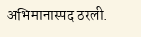अभिमानास्पद ठरली.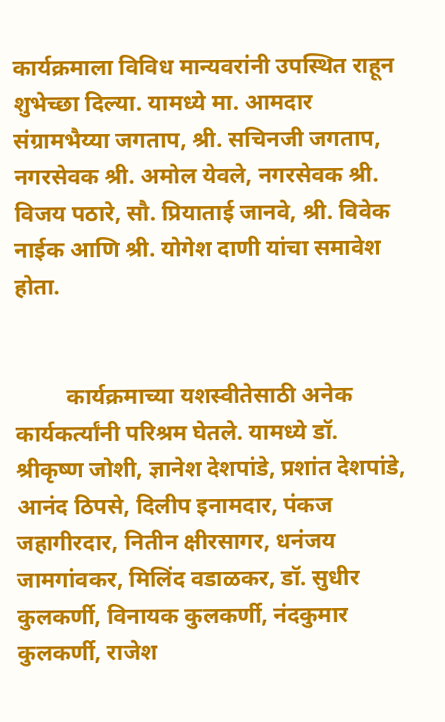कार्यक्रमाला विविध मान्यवरांनी उपस्थित राहून शुभेच्छा दिल्या. यामध्ये मा. आमदार संग्रामभैय्या जगताप, श्री. सचिनजी जगताप, नगरसेवक श्री. अमोल येवले, नगरसेवक श्री. विजय पठारे, सौ. प्रियाताई जानवे, श्री. विवेक नाईक आणि श्री. योगेश दाणी यांचा समावेश होता.


         कार्यक्रमाच्या यशस्वीतेसाठी अनेक कार्यकर्त्यांनी परिश्रम घेतले. यामध्ये डॉ. श्रीकृष्ण जोशी, ज्ञानेश देशपांडे, प्रशांत देशपांडे, आनंद ठिपसे, दिलीप इनामदार, पंकज जहागीरदार, नितीन क्षीरसागर, धनंजय जामगांवकर, मिलिंद वडाळकर, डॉ. सुधीर कुलकर्णी, विनायक कुलकर्णी, नंदकुमार कुलकर्णी, राजेश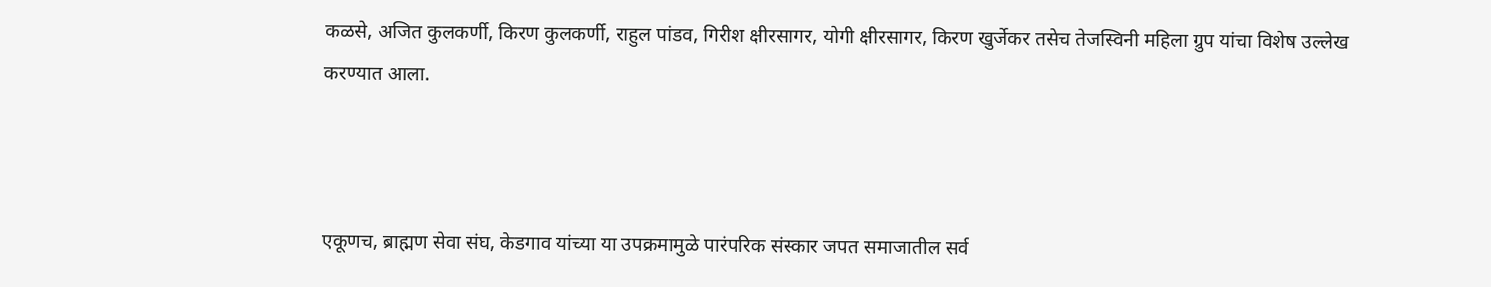कळसे, अजित कुलकर्णी, किरण कुलकर्णी, राहुल पांडव, गिरीश क्षीरसागर, योगी क्षीरसागर, किरण खुर्जेकर तसेच तेजस्विनी महिला ग्रुप यांचा विशेष उल्लेख करण्यात आला.



एकूणच, ब्राह्मण सेवा संघ, केडगाव यांच्या या उपक्रमामुळे पारंपरिक संस्कार जपत समाजातील सर्व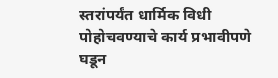स्तरांपर्यंत धार्मिक विधी पोहोचवण्याचे कार्य प्रभावीपणे घडून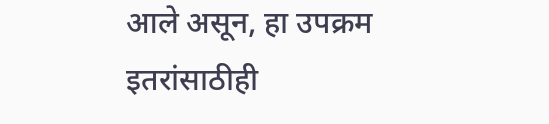आले असून, हा उपक्रम इतरांसाठीही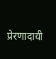प्रेरणादायी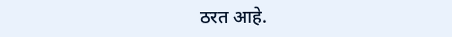ठरत आहे.